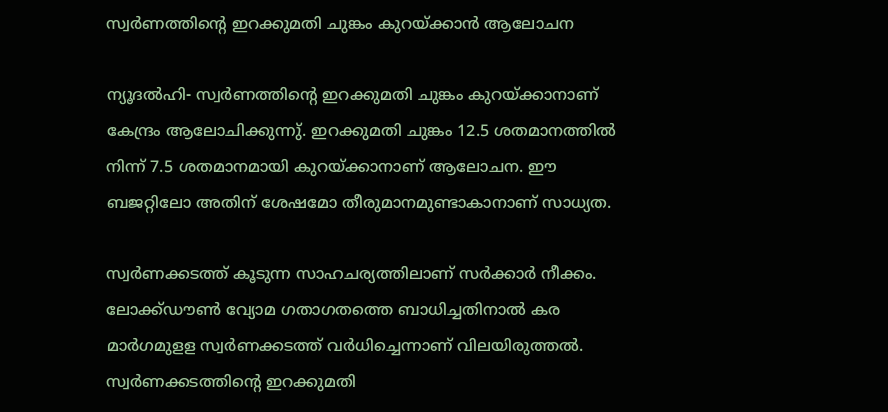സ്വര്‍ണത്തിന്റെ ഇറക്കുമതി ചുങ്കം കുറയ്ക്കാന്‍ ആലോചന

ന്യൂദല്‍ഹി- സ്വര്‍ണത്തിന്റെ ഇറക്കുമതി ചുങ്കം കുറയ്ക്കാനാണ് കേന്ദ്രം ആലോചിക്കുന്നു്. ഇറക്കുമതി ചുങ്കം 12.5 ശതമാനത്തില്‍ നിന്ന് 7.5 ശതമാനമായി കുറയ്ക്കാനാണ് ആലോചന. ഈ ബജറ്റിലോ അതിന് ശേഷമോ തീരുമാനമുണ്ടാകാനാണ് സാധ്യത.

സ്വര്‍ണക്കടത്ത് കൂടുന്ന സാഹചര്യത്തിലാണ് സര്‍ക്കാര്‍ നീക്കം. ലോക്ക്ഡൗണ്‍ വ്യോമ ഗതാഗതത്തെ ബാധിച്ചതിനാല്‍ കര മാര്‍ഗമുളള സ്വര്‍ണക്കടത്ത് വര്‍ധിച്ചെന്നാണ് വിലയിരുത്തല്‍. സ്വര്‍ണക്കടത്തിന്റെ ഇറക്കുമതി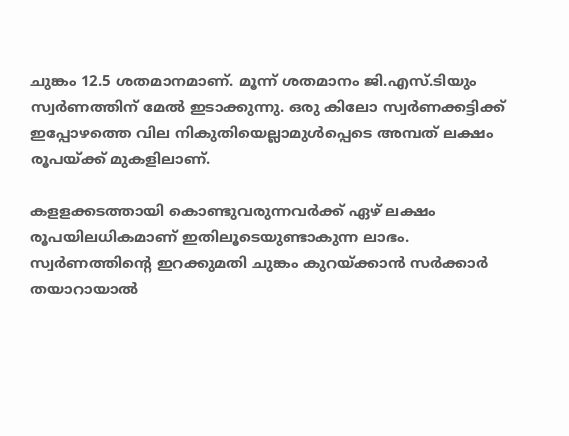ചുങ്കം 12.5 ശതമാനമാണ്. മൂന്ന് ശതമാനം ജി.എസ്.ടിയും സ്വര്‍ണത്തിന് മേല്‍ ഇടാക്കുന്നു. ഒരു കിലോ സ്വര്‍ണക്കട്ടിക്ക് ഇപ്പോഴത്തെ വില നികുതിയെല്ലാമുള്‍പ്പെടെ അമ്പത് ലക്ഷം രൂപയ്ക്ക് മുകളിലാണ്.

കളളക്കടത്തായി കൊണ്ടുവരുന്നവര്‍ക്ക് ഏഴ് ലക്ഷം രൂപയിലധികമാണ് ഇതിലൂടെയുണ്ടാകുന്ന ലാഭം. സ്വര്‍ണത്തിന്റെ ഇറക്കുമതി ചുങ്കം കുറയ്ക്കാന്‍ സര്‍ക്കാര്‍ തയാറായാല്‍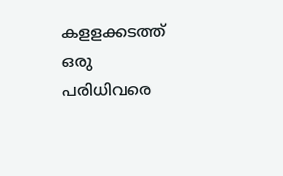കളളക്കടത്ത് ഒരു പരിധിവരെ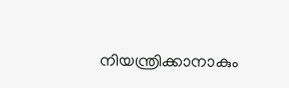നിയന്ത്രിക്കാനാകും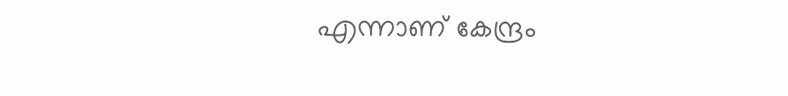എന്നാണ് കേന്ദ്രം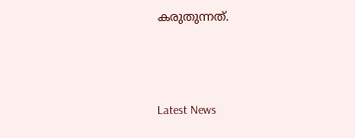കരുതുന്നത്.



Latest News